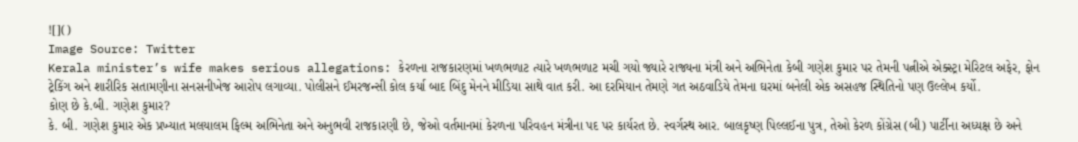![]()
Image Source: Twitter
Kerala minister’s wife makes serious allegations: કેરળના રાજકારણમાં ખળભળાટ ત્યારે ખળભળાટ મચી ગયો જ્યારે રાજ્યના મંત્રી અને અભિનેતા કેબી ગણેશ કુમાર પર તેમની પત્નીએ એક્સ્ટ્રા મેરિટલ અફેર, ફોન ટ્રેકિંગ અને શારીરિક સતામણીના સનસનીખેજ આરોપ લગાવ્યા. પોલીસને ઈમરજન્સી કોલ કર્યા બાદ બિંદુ મેનને મીડિયા સાથે વાત કરી. આ દરમિયાન તેમણે ગત અઠવાડિયે તેમના ઘરમાં બનેલી એક અસહજ સ્થિતિનો પણ ઉલ્લેખ કર્યો.
કોણ છે કે.બી. ગણેશ કુમાર?
કે. બી. ગણેશ કુમાર એક પ્રખ્યાત મલયાલમ ફિલ્મ અભિનેતા અને અનુભવી રાજકારણી છે, જેઓ વર્તમાનમાં કેરળના પરિવહન મંત્રીના પદ પર કાર્યરત છે. સ્વર્ગસ્થ આર. બાલકૃષ્ણ પિલ્લઈના પુત્ર, તેઓ કેરળ કોંગ્રેસ (બી) પાર્ટીના અધ્યક્ષ છે અને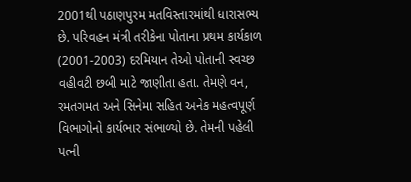2001થી પઠાણપુરમ મતવિસ્તારમાંથી ધારાસભ્ય છે. પરિવહન મંત્રી તરીકેના પોતાના પ્રથમ કાર્યકાળ (2001-2003) દરમિયાન તેઓ પોતાની સ્વચ્છ વહીવટી છબી માટે જાણીતા હતા. તેમણે વન, રમતગમત અને સિનેમા સહિત અનેક મહત્વપૂર્ણ વિભાગોનો કાર્યભાર સંભાળ્યો છે. તેમની પહેલી પત્ની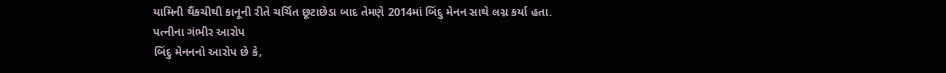યામિની થૈંકચીથી કાનૂની રીતે ચર્ચિત છૂટાછેડા બાદ તેમણે 2014માં બિંદુ મેનન સાથે લગ્ન કર્યા હતા.
પત્નીના ગંભીર આરોપ
બિંદુ મેનનનો આરોપ છે કે,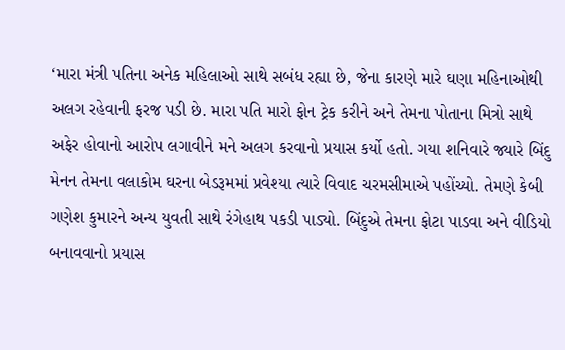‘મારા મંત્રી પતિના અનેક મહિલાઓ સાથે સબંધ રહ્યા છે, જેના કારણે મારે ઘણા મહિનાઓથી અલગ રહેવાની ફરજ પડી છે. મારા પતિ મારો ફોન ટ્રેક કરીને અને તેમના પોતાના મિત્રો સાથે અફેર હોવાનો આરોપ લગાવીને મને અલગ કરવાનો પ્રયાસ કર્યો હતો. ગયા શનિવારે જ્યારે બિંદુ મેનન તેમના વલાકોમ ઘરના બેડરૂમમાં પ્રવેશ્યા ત્યારે વિવાદ ચરમસીમાએ પહોંચ્યો. તેમણે કેબી ગણેશ કુમારને અન્ય યુવતી સાથે રંગેહાથ પકડી પાડ્યો. બિંદુએ તેમના ફોટા પાડવા અને વીડિયો બનાવવાનો પ્રયાસ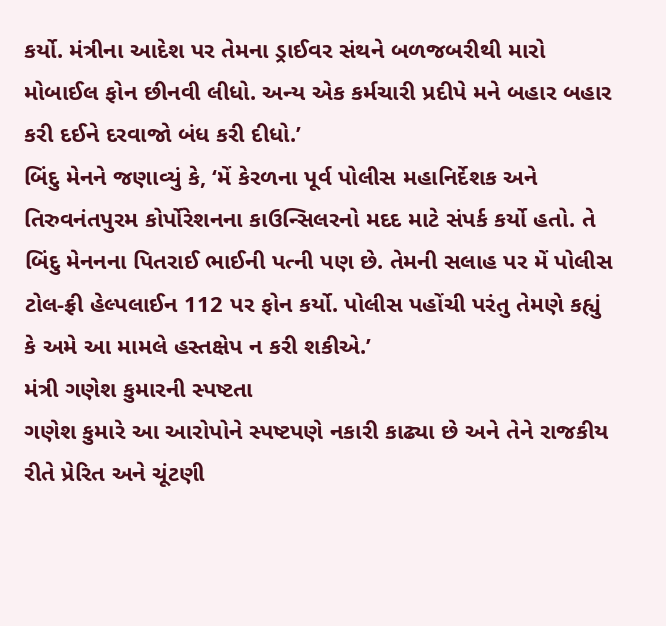કર્યો. મંત્રીના આદેશ પર તેમના ડ્રાઈવર સંથને બળજબરીથી મારો મોબાઈલ ફોન છીનવી લીધો. અન્ય એક કર્મચારી પ્રદીપે મને બહાર બહાર કરી દઈને દરવાજો બંધ કરી દીધો.’
બિંદુ મેનને જણાવ્યું કે, ‘મેં કેરળના પૂર્વ પોલીસ મહાનિર્દેશક અને તિરુવનંતપુરમ કોર્પોરેશનના કાઉન્સિલરનો મદદ માટે સંપર્ક કર્યો હતો. તે બિંદુ મેનનના પિતરાઈ ભાઈની પત્ની પણ છે. તેમની સલાહ પર મેં પોલીસ ટોલ-ફ્રી હેલ્પલાઈન 112 પર ફોન કર્યો. પોલીસ પહોંચી પરંતુ તેમણે કહ્યું કે અમે આ મામલે હસ્તક્ષેપ ન કરી શકીએ.’
મંત્રી ગણેશ કુમારની સ્પષ્ટતા
ગણેશ કુમારે આ આરોપોને સ્પષ્ટપણે નકારી કાઢ્યા છે અને તેને રાજકીય રીતે પ્રેરિત અને ચૂંટણી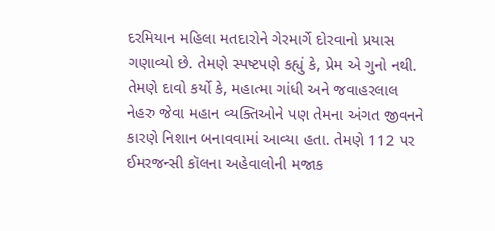દરમિયાન મહિલા મતદારોને ગેરમાર્ગે દોરવાનો પ્રયાસ ગણાવ્યો છે. તેમણે સ્પષ્ટપણે કહ્યું કે, પ્રેમ એ ગુનો નથી. તેમણે દાવો કર્યો કે, મહાત્મા ગાંધી અને જવાહરલાલ નેહરુ જેવા મહાન વ્યક્તિઓને પણ તેમના અંગત જીવનને કારણે નિશાન બનાવવામાં આવ્યા હતા. તેમણે 112 પર ઈમરજન્સી કૉલના અહેવાલોની મજાક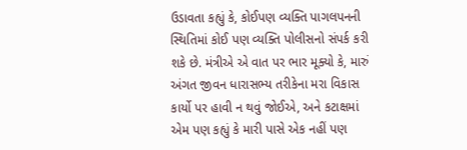ઉડાવતા કહ્યું કે, કોઈપણ વ્યક્તિ પાગલપનની સ્થિતિમાં કોઈ પણ વ્યક્તિ પોલીસનો સંપર્ક કરી શકે છે. મંત્રીએ એ વાત પર ભાર મૂક્યો કે, મારું અંગત જીવન ધારાસભ્ય તરીકેના મરા વિકાસ કાર્યો પર હાવી ન થવું જોઈએ, અને કટાક્ષમાં એમ પણ કહ્યું કે મારી પાસે એક નહીં પણ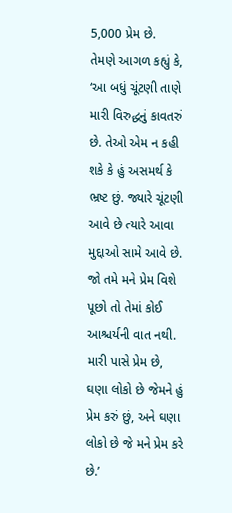5,000 પ્રેમ છે.
તેમણે આગળ કહ્યું કે, ‘આ બધું ચૂંટણી તાણે મારી વિરુદ્ધનું કાવતરું છે. તેઓ એમ ન કહી શકે કે હું અસમર્થ કે ભ્રષ્ટ છું. જ્યારે ચૂંટણી આવે છે ત્યારે આવા મુદ્દાઓ સામે આવે છે. જો તમે મને પ્રેમ વિશે પૂછો તો તેમાં કોઈ આશ્ચર્યની વાત નથી. મારી પાસે પ્રેમ છે, ઘણા લોકો છે જેમને હું પ્રેમ કરું છું, અને ઘણા લોકો છે જે મને પ્રેમ કરે છે.’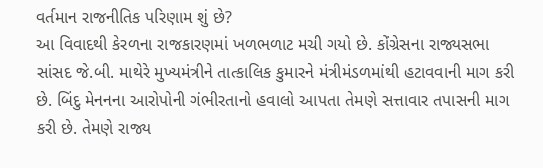વર્તમાન રાજનીતિક પરિણામ શું છે?
આ વિવાદથી કેરળના રાજકારણમાં ખળભળાટ મચી ગયો છે. કોંગ્રેસના રાજ્યસભા સાંસદ જે.બી. માથેરે મુખ્યમંત્રીને તાત્કાલિક કુમારને મંત્રીમંડળમાંથી હટાવવાની માગ કરી છે. બિંદુ મેનનના આરોપોની ગંભીરતાનો હવાલો આપતા તેમણે સત્તાવાર તપાસની માગ કરી છે. તેમણે રાજ્ય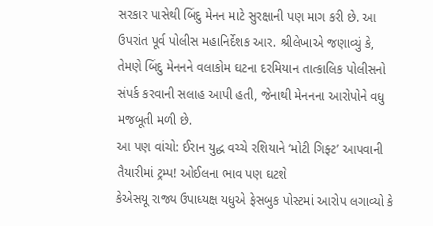સરકાર પાસેથી બિંદુ મેનન માટે સુરક્ષાની પણ માગ કરી છે. આ ઉપરાંત પૂર્વ પોલીસ મહાનિર્દેશક આર. શ્રીલેખાએ જણાવ્યું કે, તેમણે બિંદુ મેનનને વલાકોમ ઘટના દરમિયાન તાત્કાલિક પોલીસનો સંપર્ક કરવાની સલાહ આપી હતી, જેનાથી મેનનના આરોપોને વધુ મજબૂતી મળી છે.
આ પણ વાંચો: ઈરાન યુદ્ધ વચ્ચે રશિયાને ‘મોટી ગિફ્ટ’ આપવાની તૈયારીમાં ટ્રમ્પ! ઓઈલના ભાવ પણ ઘટશે
કેએસયૂ રાજ્ય ઉપાધ્યક્ષ યધુએ ફેસબુક પોસ્ટમાં આરોપ લગાવ્યો કે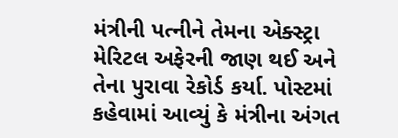મંત્રીની પત્નીને તેમના એક્સ્ટ્રા મેરિટલ અફેરની જાણ થઈ અને તેના પુરાવા રેકોર્ડ કર્યા. પોસ્ટમાં કહેવામાં આવ્યું કે મંત્રીના અંગત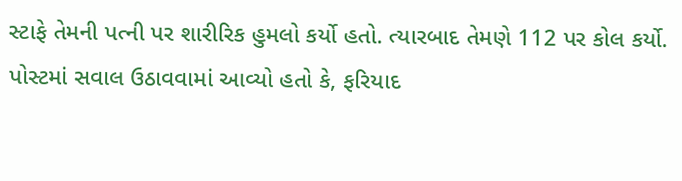સ્ટાફે તેમની પત્ની પર શારીરિક હુમલો કર્યો હતો. ત્યારબાદ તેમણે 112 પર કોલ કર્યો. પોસ્ટમાં સવાલ ઉઠાવવામાં આવ્યો હતો કે, ફરિયાદ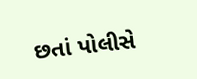છતાં પોલીસે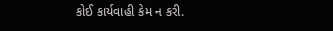કોઈ કાર્યવાહી કેમ ન કરી.